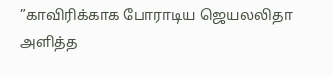”காவிரிக்காக போராடிய ஜெயலலிதா அளித்த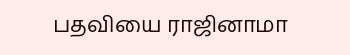பதவியை ராஜினாமா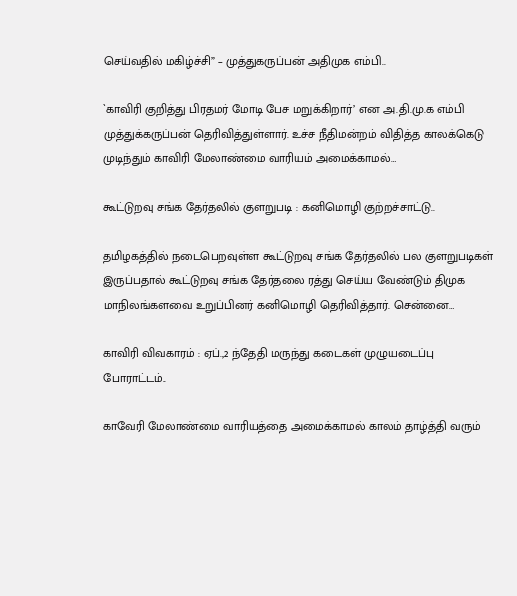செய்வதில் மகிழ்ச்சி” – முத்துகருப்பன் அதிமுக எம்பி..

`காவிரி குறித்து பிரதமர் மோடி பேச மறுக்கிறார்’ என அ.தி.மு.க எம்பி முத்துக்கருப்பன் தெரிவித்துள்ளார். உச்ச நீதிமன்றம் விதித்த காலக்கெடு முடிந்தும் காவிரி மேலாண்மை வாரியம் அமைக்காமல்…

கூட்டுறவு சங்க தேர்தலில் குளறுபடி : கனிமொழி குற்றச்சாட்டு..

தமிழகத்தில் நடைபெறவுள்ள கூட்டுறவு சங்க தேர்தலில் பல குளறுபடிகள் இருப்பதால் கூட்டுறவு சங்க தேர்தலை ரத்து செய்ய வேண்டும் திமுக மாநிலங்களவை உறுப்பினர் கனிமொழி தெரிவித்தார். சென்னை…

காவிரி விவகாரம் : ஏப்.,2 ந்தேதி மருந்து கடைகள் முழுயடைப்பு போராட்டம்..

காவேரி மேலாண்மை வாரியத்தை அமைக்காமல் காலம் தாழ்த்தி வரும்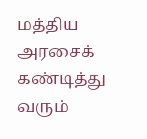மத்திய அரசைக் கண்டித்து வரும்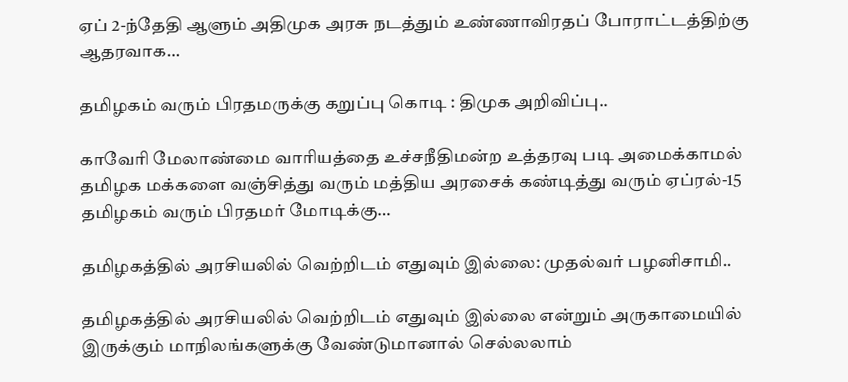ஏப் 2-ந்தேதி ஆளும் அதிமுக அரசு நடத்தும் உண்ணாவிரதப் போராட்டத்திற்கு ஆதரவாக…

தமிழகம் வரும் பிரதமருக்கு கறுப்பு கொடி : திமுக அறிவிப்பு..

காவேரி மேலாண்மை வாரியத்தை உச்சநீதிமன்ற உத்தரவு படி அமைக்காமல் தமிழக மக்களை வஞ்சித்து வரும் மத்திய அரசைக் கண்டித்து வரும் ஏப்ரல்-15 தமிழகம் வரும் பிரதமர் மோடிக்கு…

தமிழகத்தில் அரசியலில் வெற்றிடம் எதுவும் இல்லை: முதல்வர் பழனிசாமி..

தமிழகத்தில் அரசியலில் வெற்றிடம் எதுவும் இல்லை என்றும் அருகாமையில் இருக்கும் மாநிலங்களுக்கு வேண்டுமானால் செல்லலாம்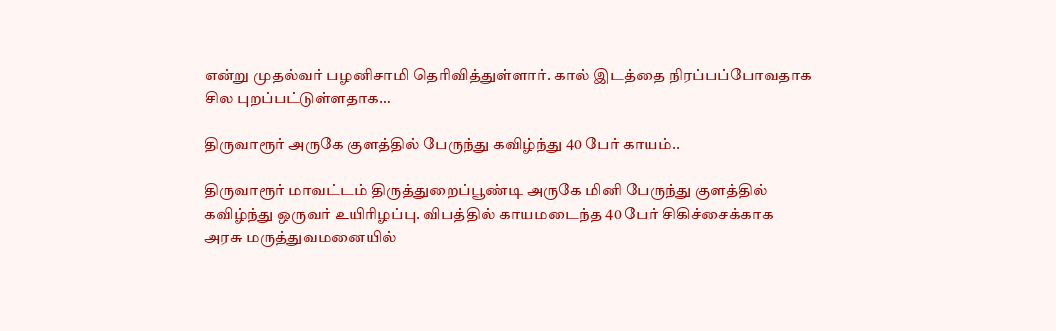என்று முதல்வர் பழனிசாமி தெரிவித்துள்ளார். கால் இடத்தை நிரப்பப்போவதாக சில புறப்பட்டுள்ளதாக…

திருவாரூர் அருகே குளத்தில் பேருந்து கவிழ்ந்து 40 பேர் காயம்..

திருவாரூர் மாவட்டம் திருத்துறைப்பூண்டி அருகே மினி பேருந்து குளத்தில் கவிழ்ந்து ஒருவர் உயிரிழப்பு. விபத்தில் காயமடைந்த 40 பேர் சிகிச்சைக்காக அரசு மருத்துவமனையில்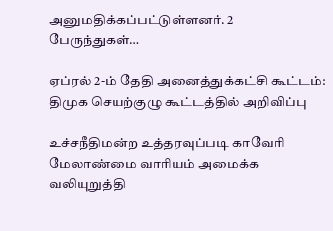அனுமதிக்கப்பட்டுள்ளனர். 2 பேருந்துகள்…

ஏப்ரல் 2-ம் தேதி அனைத்துக்கட்சி கூட்டம்: திமுக செயற்குழு கூட்டத்தில் அறிவிப்பு

உச்சநீதிமன்ற உத்தரவுப்படி காவேரி மேலாண்மை வாரியம் அமைக்க வலியுறுத்தி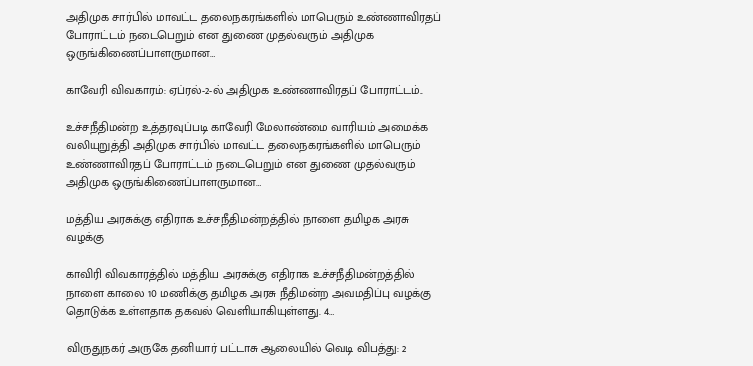அதிமுக சார்பில் மாவட்ட தலைநகரங்களில் மாபெரும் உண்ணாவிரதப் போராட்டம் நடைபெறும் என துணை முதல்வரும் அதிமுக ஒருங்கிணைப்பாளருமான…

காவேரி விவகாரம்: ஏப்ரல்-2-ல் அதிமுக உண்ணாவிரதப் போராட்டம்..

உச்சநீதிமன்ற உத்தரவுப்படி காவேரி மேலாண்மை வாரியம் அமைக்க வலியுறுத்தி அதிமுக சார்பில் மாவட்ட தலைநகரங்களில் மாபெரும் உண்ணாவிரதப் போராட்டம் நடைபெறும் என துணை முதல்வரும் அதிமுக ஒருங்கிணைப்பாளருமான…

மத்திய அரசுக்கு எதிராக உச்சநீதிமன்றத்தில் நாளை தமிழக அரசு வழக்கு

காவிரி விவகாரத்தில் மத்திய அரசுக்கு எதிராக உச்சநீதிமன்றத்தில் நாளை காலை 10 மணிக்கு தமிழக அரசு நீதிமன்ற அவமதிப்பு வழக்கு தொடுக்க உள்ளதாக தகவல் வெளியாகியுள்ளது. 4…

விருதுநகர் அருகே தனியார் பட்டாசு ஆலையில் வெடி விபத்து: 2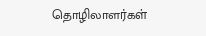தொழிலாளர்கள்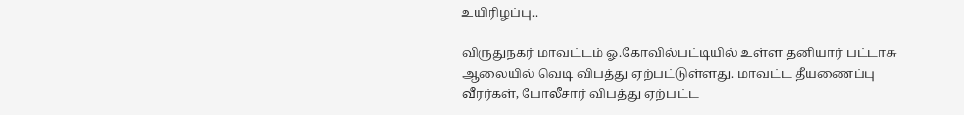உயிரிழப்பு..

விருதுநகர் மாவட்டம் ஓ.கோவில்பட்டியில் உள்ள தனியார் பட்டாசு ஆலையில் வெடி விபத்து ஏற்பட்டுள்ளது. மாவட்ட தீயணைப்பு வீரர்கள், போலீசார் விபத்து ஏற்பட்ட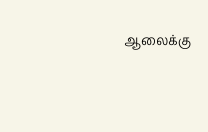ஆலைக்கு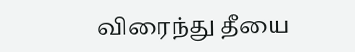விரைந்து தீயை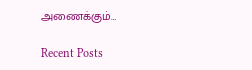அணைக்கும்…

Recent Posts